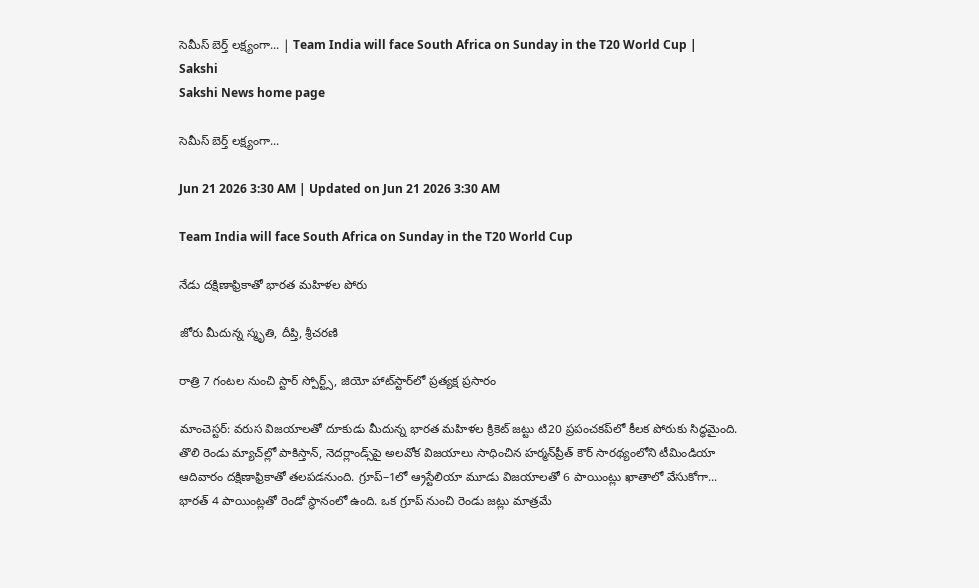సెమీస్‌ బెర్త్‌ లక్ష్యంగా... | Team India will face South Africa on Sunday in the T20 World Cup | Sakshi
Sakshi News home page

సెమీస్‌ బెర్త్‌ లక్ష్యంగా...

Jun 21 2026 3:30 AM | Updated on Jun 21 2026 3:30 AM

Team India will face South Africa on Sunday in the T20 World Cup

నేడు దక్షిణాఫ్రికాతో భారత మహిళల పోరు

జోరు మీదున్న స్మృతి, దీప్తి, శ్రీచరణి

రాత్రి 7 గంటల నుంచి స్టార్‌ స్పోర్ట్స్, జియో హాట్‌స్టార్‌లో ప్రత్యక్ష ప్రసారం

మాంచెస్టర్‌: వరుస విజయాలతో దూకుడు మీదున్న భారత మహిళల క్రికెట్‌ జట్టు టి20 ప్రపంచకప్‌లో కీలక పోరుకు సిద్ధమైంది. తొలి రెండు మ్యాచ్‌ల్లో పాకిస్తాన్, నెదర్లాండ్స్‌పై అలవోక విజయాలు సాధించిన హర్మన్‌ప్రీత్‌ కౌర్‌ సారథ్యంలోని టీమిండియా ఆదివారం దక్షిణాఫ్రికాతో తలపడనుంది. గ్రూప్‌–1లో ఆ్రస్టేలియా మూడు విజయాలతో 6 పాయింట్లు ఖాతాలో వేసుకోగా... భారత్‌ 4 పాయింట్లతో రెండో స్థానంలో ఉంది. ఒక గ్రూప్‌ నుంచి రెండు జట్లు మాత్రమే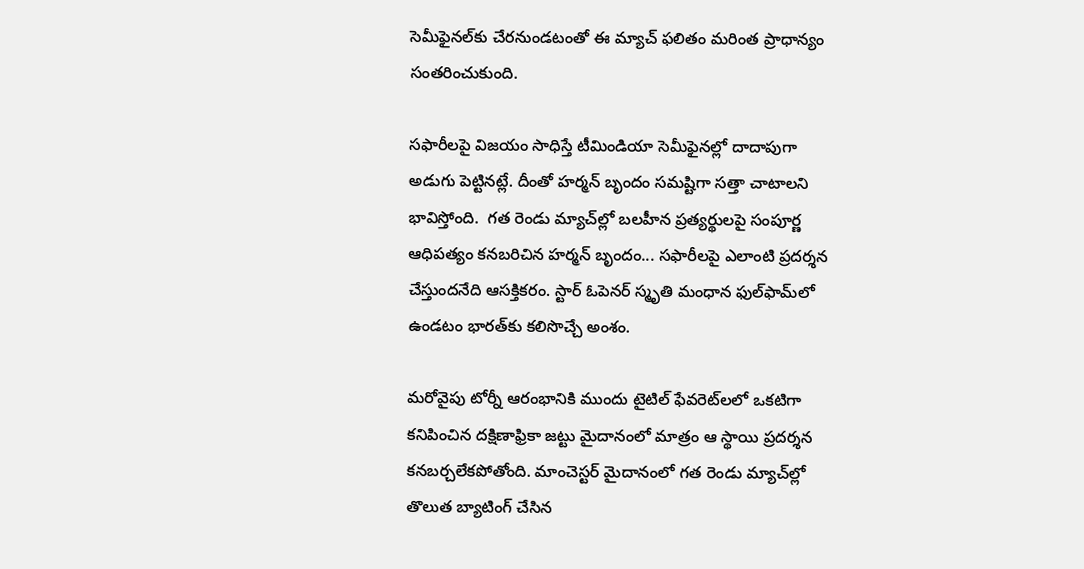సెమీఫైనల్‌కు చేరనుండటంతో ఈ మ్యాచ్‌ ఫలితం మరింత ప్రాధాన్యం సంతరించుకుంది.

సఫారీలపై విజయం సాధిస్తే టీమిండియా సెమీఫైనల్లో దాదాపుగా అడుగు పెట్టినట్లే. దీంతో హర్మన్‌ బృందం సమష్టిగా సత్తా చాటాలని భావిస్తోంది.  గత రెండు మ్యాచ్‌ల్లో బలహీన ప్రత్యర్థులపై సంపూర్ణ ఆధిపత్యం కనబరిచిన హర్మన్‌ బృందం... సఫారీలపై ఎలాంటి ప్రదర్శన చేస్తుందనేది ఆసక్తికరం. స్టార్‌ ఓపెనర్‌ స్మృతి మంధాన ఫుల్‌ఫామ్‌లో ఉండటం భారత్‌కు కలిసొచ్చే అంశం.

మరోవైపు టోర్నీ ఆరంభానికి ముందు టైటిల్‌ ఫేవరెట్‌లలో ఒకటిగా కనిపించిన దక్షిణాఫ్రికా జట్టు మైదానంలో మాత్రం ఆ స్థాయి ప్రదర్శన కనబర్చలేకపోతోంది. మాంచెస్టర్‌ మైదానంలో గత రెండు మ్యాచ్‌ల్లో తొలుత బ్యాటింగ్‌ చేసిన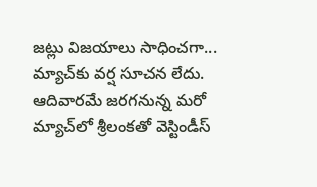జట్లు విజయాలు సాధించగా... మ్యాచ్‌కు వర్ష సూచన లేదు. ఆదివారమే జరగనున్న మరో మ్యాచ్‌లో శ్రీలంకతో వెస్టిండీస్‌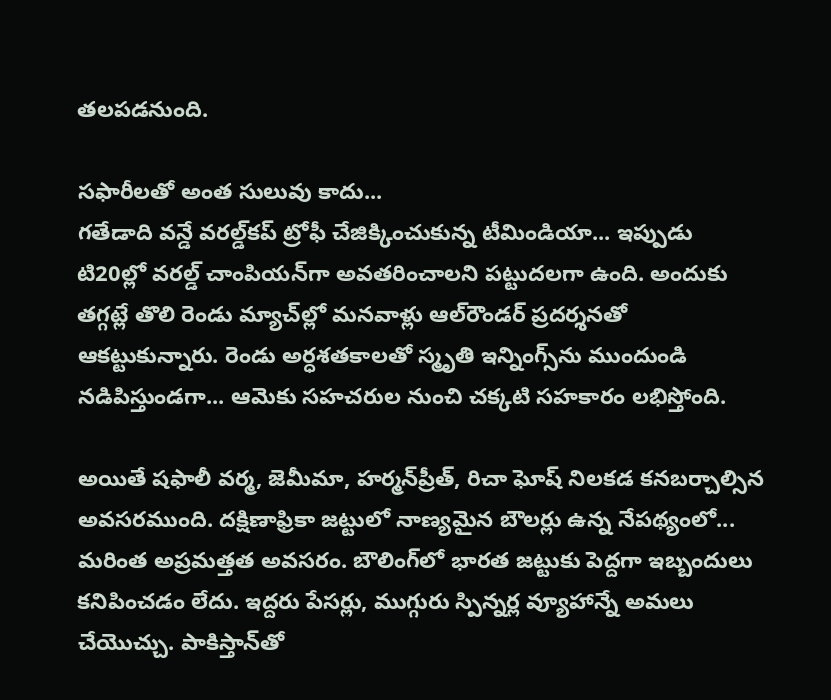తలపడనుంది.

సఫారీలతో అంత సులువు కాదు...
గతేడాది వన్డే వరల్డ్‌కప్‌ ట్రోఫీ చేజిక్కించుకున్న టీమిండియా... ఇప్పుడు టి20ల్లో వరల్డ్‌ చాంపియన్‌గా అవతరించాలని పట్టుదలగా ఉంది. అందుకు తగ్గట్లే తొలి రెండు మ్యాచ్‌ల్లో మనవాళ్లు ఆల్‌రౌండర్‌ ప్రదర్శనతో ఆకట్టుకున్నారు. రెండు అర్ధశతకాలతో స్మృతి ఇన్నింగ్స్‌ను ముందుండి నడిపిస్తుండగా... ఆమెకు సహచరుల నుంచి చక్కటి సహకారం లభిస్తోంది.

అయితే షఫాలీ వర్మ, జెమీమా, హర్మన్‌ప్రీత్, రిచా ఘోష్‌ నిలకడ కనబర్చాల్సిన అవసరముంది. దక్షిణాఫ్రికా జట్టులో నాణ్యమైన బౌలర్లు ఉన్న నేపథ్యంలో... మరింత అప్రమత్తత అవసరం. బౌలింగ్‌లో భారత జట్టుకు పెద్దగా ఇబ్బందులు కనిపించడం లేదు. ఇద్దరు పేసర్లు, ముగ్గురు స్పిన్నర్ల వ్యూహాన్నే అమలు చేయొచ్చు. పాకిస్తాన్‌తో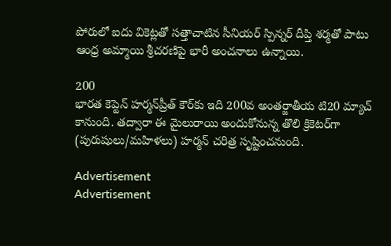పోరులో ఐదు వికెట్లతో సత్తాచాటిన సీనియర్‌ స్పిన్నర్‌ దీప్తి శర్మతో పాటు ఆంధ్ర అమ్మాయి శ్రీచరణిపై భారీ అంచనాలు ఉన్నాయి.

200
భారత కెప్టెన్‌ హర్మన్‌ప్రీత్‌ కౌర్‌కు ఇది 200వ అంతర్జాతీయ టి20 మ్యాచ్‌ కానుంది. తద్వారా ఈ మైలురాయి అందుకోనున్న తొలి క్రికెటర్‌గా (పురుషులు/మహిళలు) హర్మన్‌ చరిత్ర సృష్టించనుంది.

Advertisement
Advertisement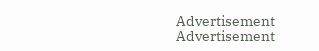Advertisement
Advertisement